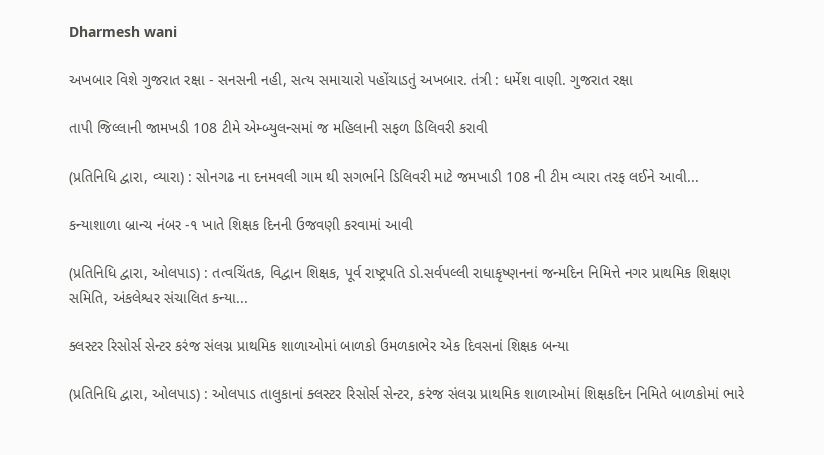Dharmesh wani

અખબાર વિશે ગુજરાત રક્ષા - સનસની નહી, સત્ય સમાચારો પહોંચાડતું અખબાર. તંત્રી : ધર્મેશ વાણી. ગુજરાત રક્ષા

તાપી જિલ્લાની જામખડી 108 ટીમે એમ્બ્યુલન્સમાં જ મહિલાની સફળ ડિલિવરી કરાવી

(પ્રતિનિધિ દ્વારા, વ્યારા) : સોનગઢ ના દનમવલી ગામ થી સગર્ભાને ડિલિવરી માટે જમખાડી 108 ની ટીમ વ્યારા તરફ લઈને આવી...

કન્યાશાળા બ્રાન્ચ નંબર -૧ ખાતે શિક્ષક દિનની ઉજવણી કરવામાં આવી

(પ્રતિનિધિ દ્વારા, ઓલપાડ) : તત્વચિંતક, વિદ્વાન શિક્ષક, પૂર્વ રાષ્ટ્રપતિ ડો.સર્વપલ્લી રાધાકૃષ્ણનનાં જન્મદિન નિમિત્તે નગર પ્રાથમિક શિક્ષણ સમિતિ, અંકલેશ્વર સંચાલિત કન્યા...

ક્લસ્ટર રિસોર્સ સેન્ટર કરંજ સંલગ્ન પ્રાથમિક શાળાઓમાં બાળકો ઉમળકાભેર એક દિવસનાં શિક્ષક બન્યા

(પ્રતિનિધિ દ્વારા, ઓલપાડ) : ઓલપાડ તાલુકાનાં ક્લસ્ટર રિસોર્સ સેન્ટર, કરંજ સંલગ્ન પ્રાથમિક શાળાઓમાં શિક્ષકદિન નિમિતે બાળકોમાં ભારે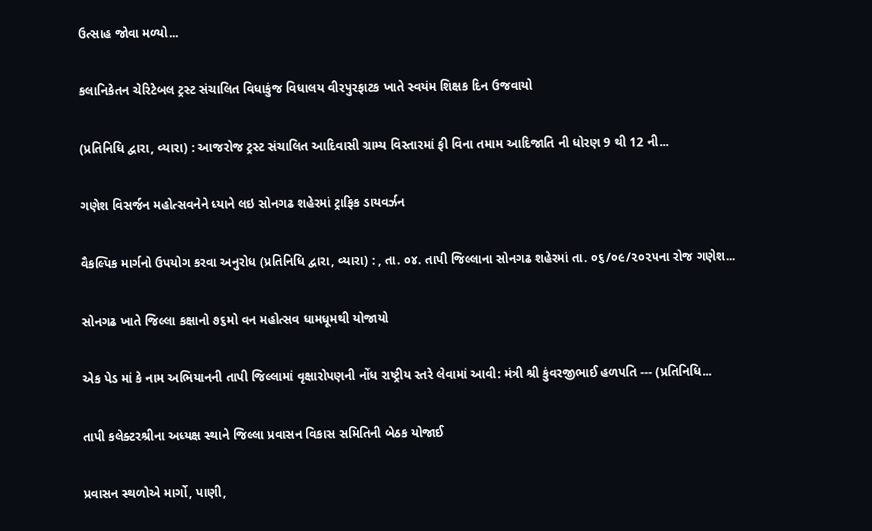ઉત્સાહ જોવા મળ્યો...

કલાનિકેતન ચેરિટેબલ ટ્રસ્ટ સંચાલિત વિધાકુંજ વિધાલય વીરપુરફાટક ખાતે સ્વયંમ શિક્ષક દિન ઉજવાયો

(પ્રતિનિધિ દ્વારા, વ્યારા) : આજરોજ ટ્રસ્ટ સંચાલિત આદિવાસી ગ્રામ્ય વિસ્તારમાં ફી વિના તમામ આદિજાતિ ની ધોરણ 9 થી 12 ની...

ગણેશ વિસર્જન મહોત્સવનેને ધ્યાને લઇ સોનગઢ શહેરમાં ટ્રાફિક ડાયવર્ઝન

વૈકલ્પિક માર્ગનો ઉપયોગ કરવા અનુરોધ (પ્રતિનિધિ દ્વારા, વ્યારા) : , તા. ૦૪. તાપી જિલ્લાના સોનગઢ શહેરમાં તા. ૦૬/૦૯/૨૦૨૫ના રોજ ગણેશ...

સોનગઢ ખાતે જિલ્લા કક્ષાનો ૭૬મો વન મહોત્સવ ધામધૂમથી યોજાયો

એક પેડ માં કે નામ અભિયાનની તાપી જિલ્લામાં વૃક્ષારોપણની નોંધ રાષ્ટ્રીય સ્તરે લેવામાં આવી: મંત્રી શ્રી કુંવરજીભાઈ હળપતિ --- (પ્રતિનિધિ...

તાપી કલેક્ટરશ્રીના અધ્યક્ષ સ્થાને જિલ્લા પ્રવાસન વિકાસ સમિતિની બેઠક યોજાઈ

પ્રવાસન સ્થળોએ માર્ગો, પાણી,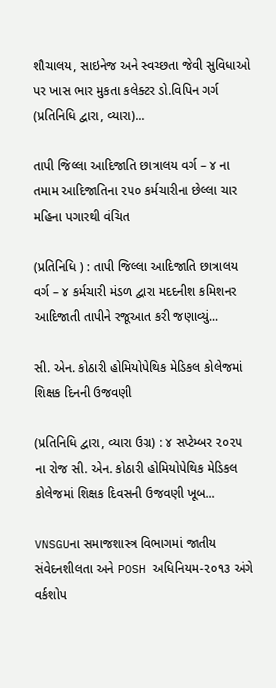શૌચાલય, સાઇનેજ અને સ્વચ્છતા જેવી સુવિધાઓ પર ખાસ ભાર મુકતા કલેક્ટર ડો.વિપિન ગર્ગ (પ્રતિનિધિ દ્વારા, વ્યારા)...

તાપી જિલ્લા આદિજાતિ છાત્રાલય વર્ગ – ૪ ના તમામ આદિજાતિના ૨૫૦ કર્મચારીના છેલ્લા ચાર મહિના પગારથી વંચિત

(પ્રતિનિધિ ) : તાપી જિલ્લા આદિજાતિ છાત્રાલય વર્ગ – ૪ કર્મચારી મંડળ દ્વારા મદદનીશ કમિશનર આદિજાતી તાપીને રજૂઆત કરી જણાવ્યું...

સી. એન. કોઠારી હોમિયોપેથિક મેડિકલ કોલેજમાં શિક્ષક દિનની ઉજવણી

(પ્રતિનિધિ દ્વારા, વ્યારા ઉગ્ર) : ૪ સપ્ટેમ્બર ૨૦૨૫ ના રોજ સી. એન. કોઠારી હોમિયોપેથિક મેડિકલ કોલેજમાં શિક્ષક દિવસની ઉજવણી ખૂબ...

VNSGUના સમાજશાસ્ત્ર વિભાગમાં જાતીય સંવેદનશીલતા અને POSH અધિનિયમ-૨૦૧૩ અંગે વર્કશોપ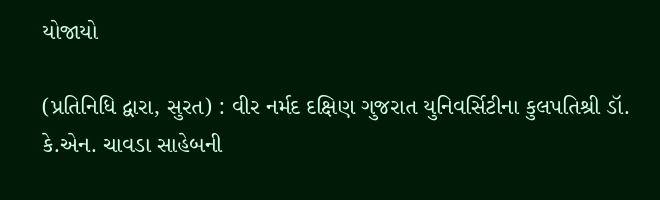યોજાયો

(પ્રતિનિધિ દ્વારા, સુરત) : વીર નર્મદ દક્ષિણ ગુજરાત યુનિવર્સિટીના કુલપતિશ્રી ડૉ. કે.એન. ચાવડા સાહેબની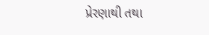પ્રેરણાથી તથા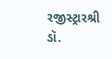રજીસ્ટ્રારશ્રી ડૉ.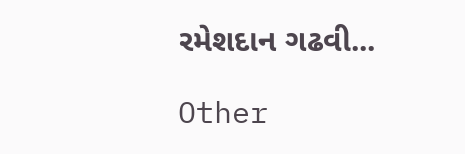રમેશદાન ગઢવી...

Other